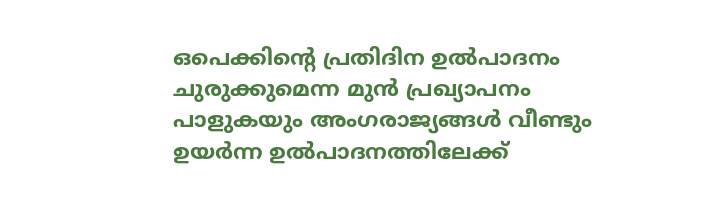ഒപെക്കിന്‍റെ പ്രതിദിന ഉൽപാദനം ചുരുക്കുമെന്ന മുൻ പ്രഖ്യാപനം പാളുകയും അംഗരാജ്യങ്ങൾ വീണ്ടും ഉയർന്ന ഉൽപാദനത്തിലേക്ക്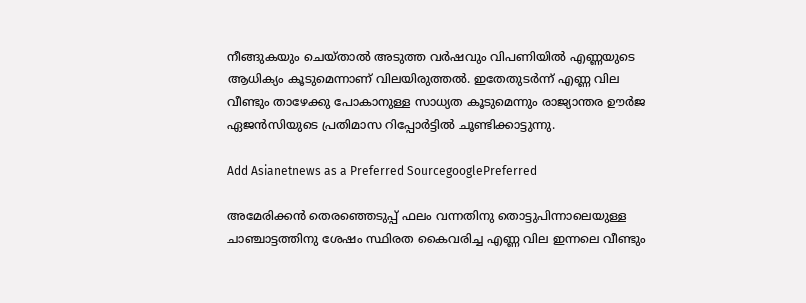നീങ്ങുകയും ചെയ്‌താൽ അടുത്ത വർഷവും വിപണിയിൽ എണ്ണയുടെ ആധിക്യം കൂടുമെന്നാണ് വിലയിരുത്തൽ. ഇതേതുടർന്ന് എണ്ണ വില വീണ്ടും താഴേക്കു പോകാനുള്ള സാധ്യത കൂടുമെന്നും രാജ്യാന്തര ഊർജ ഏജൻസിയുടെ പ്രതിമാസ റിപ്പോർട്ടിൽ ചൂണ്ടിക്കാട്ടുന്നു.

Add Asianetnews as a Preferred SourcegooglePreferred

അമേരിക്കൻ തെരഞ്ഞെടുപ്പ് ഫലം വന്നതിനു തൊട്ടുപിന്നാലെയുള്ള ചാഞ്ചാട്ടത്തിനു ശേഷം സ്ഥിരത കൈവരിച്ച എണ്ണ വില ഇന്നലെ വീണ്ടും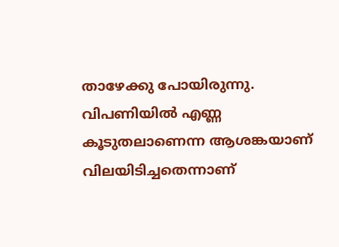താഴേക്കു പോയിരുന്നു. വിപണിയിൽ എണ്ണ കൂടുതലാണെന്ന ആശങ്കയാണ് വിലയിടിച്ചതെന്നാണ്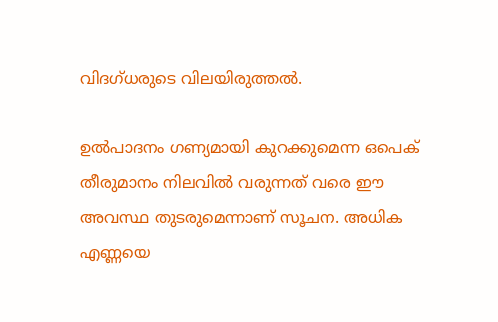വിദഗ്ധരുടെ വിലയിരുത്തൽ.

ഉൽപാദനം ഗണ്യമായി കുറക്കുമെന്ന ഒപെക് തീരുമാനം നിലവിൽ വരുന്നത് വരെ ഈ അവസ്ഥ തുടരുമെന്നാണ് സൂചന. അധിക എണ്ണയെ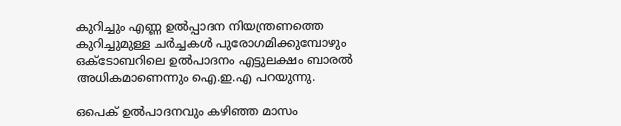കുറിച്ചും എണ്ണ ഉൽപ്പാദന നിയന്ത്രണത്തെ കുറിച്ചുമുള്ള ചർച്ചകൾ പുരോഗമിക്കുമ്പോഴും ഒക്ടോബറിലെ ഉൽപാദനം എട്ടുലക്ഷം ബാരൽ അധികമാണെന്നും ഐ.ഇ.എ പറയുന്നു.

ഒപെക് ഉൽപാദനവും കഴിഞ്ഞ മാസം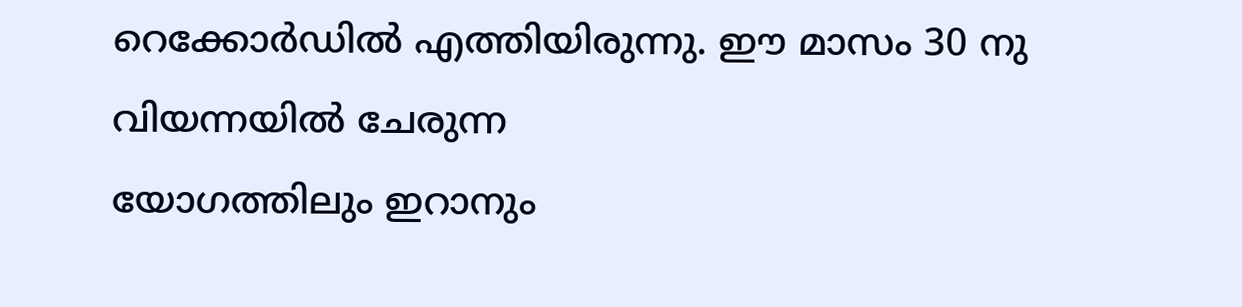റെക്കോർഡിൽ എത്തിയിരുന്നു. ഈ മാസം 30 നു വിയന്നയിൽ ചേരുന്ന
യോഗത്തിലും ഇറാനും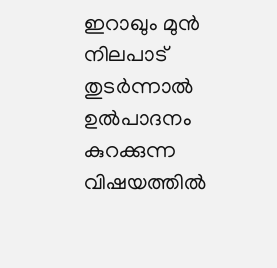ഇറാഖും മുൻ നിലപാട് തുടർന്നാൽ ഉൽപാദനം കുറക്കുന്ന വിഷയത്തിൽ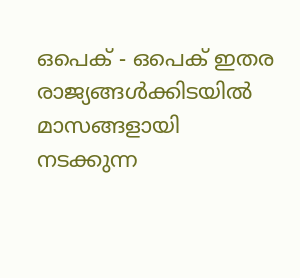ഒപെക് - ഒപെക് ഇതര രാജ്യങ്ങൾക്കിടയിൽ മാസങ്ങളായി നടക്കുന്ന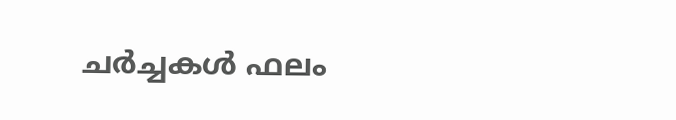ചർച്ചകൾ ഫലം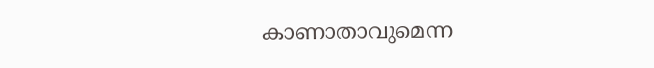കാണാതാവുമെന്ന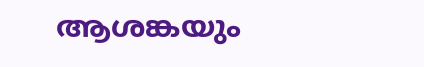ആശങ്കയും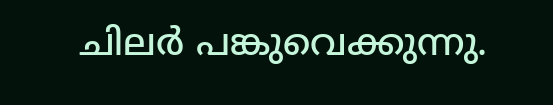ചിലർ പങ്കുവെക്കുന്നു.